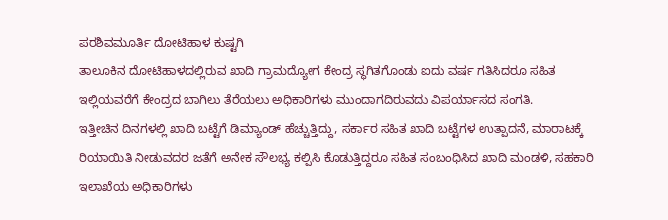ಪರಶಿವಮೂರ್ತಿ ದೋಟಿಹಾಳ ಕುಷ್ಟಗಿ
ತಾಲೂಕಿನ ದೋಟಿಹಾಳದಲ್ಲಿರುವ ಖಾದಿ ಗ್ರಾಮದ್ಯೋಗ ಕೇಂದ್ರ ಸ್ಥಗಿತಗೊಂಡು ಐದು ವರ್ಷ ಗತಿಸಿದರೂ ಸಹಿತ ಇಲ್ಲಿಯವರೆಗೆ ಕೇಂದ್ರದ ಬಾಗಿಲು ತೆರೆಯಲು ಅಧಿಕಾರಿಗಳು ಮುಂದಾಗದಿರುವದು ವಿಪರ್ಯಾಸದ ಸಂಗತಿ.
ಇತ್ತೀಚಿನ ದಿನಗಳಲ್ಲಿ ಖಾದಿ ಬಟ್ಟೆಗೆ ಡಿಮ್ಯಾಂಡ್ ಹೆಚ್ಚುತ್ತಿದ್ದು, ಸರ್ಕಾರ ಸಹಿತ ಖಾದಿ ಬಟ್ಟೆಗಳ ಉತ್ಪಾದನೆ, ಮಾರಾಟಕ್ಕೆ ರಿಯಾಯಿತಿ ನೀಡುವದರ ಜತೆಗೆ ಅನೇಕ ಸೌಲಭ್ಯ ಕಲ್ಪಿಸಿ ಕೊಡುತ್ತಿದ್ದರೂ ಸಹಿತ ಸಂಬಂಧಿಸಿದ ಖಾದಿ ಮಂಡಳಿ, ಸಹಕಾರಿ ಇಲಾಖೆಯ ಅಧಿಕಾರಿಗಳು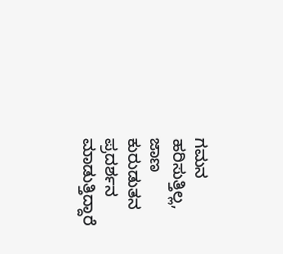ಗಮನ ಹರಿಸುತ್ತಿಲ್ಲ, ಜಾಣ ಕುರುಡುತನ ಪ್ರದರ್ಶನ ಮಾಡುತ್ತಿದ್ದಾರೆ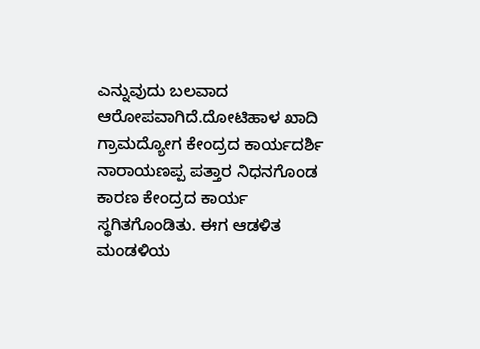ಎನ್ನುವುದು ಬಲವಾದ ಆರೋಪವಾಗಿದೆ.ದೋಟಿಹಾಳ ಖಾದಿ ಗ್ರಾಮದ್ಯೋಗ ಕೇಂದ್ರದ ಕಾರ್ಯದರ್ಶಿ ನಾರಾಯಣಪ್ಪ ಪತ್ತಾರ ನಿಧನಗೊಂಡ ಕಾರಣ ಕೇಂದ್ರದ ಕಾರ್ಯ ಸ್ಥಗಿತಗೊಂಡಿತು. ಈಗ ಆಡಳಿತ ಮಂಡಳಿಯ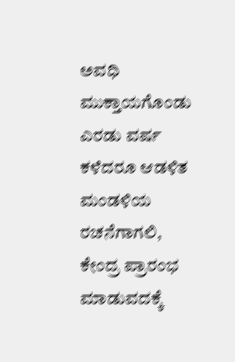ಅವಧಿ ಮುಕ್ತಾಯಗೊಂಡು ಎರಡು ವರ್ಷ ಕಳೆದರೂ ಆಡಳಿತ ಮಂಡಳಿಯ ರಚನೆಗಾಗಲಿ, ಕೇಂದ್ರ ಪ್ರಾರಂಭ ಮಾಡುವದಕ್ಕೆ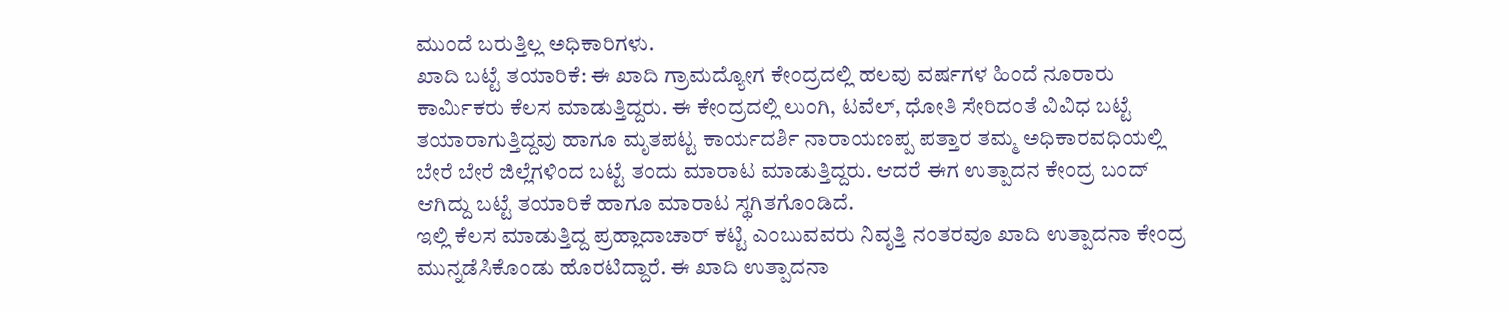ಮುಂದೆ ಬರುತ್ತಿಲ್ಲ ಅಧಿಕಾರಿಗಳು.
ಖಾದಿ ಬಟ್ಟೆ ತಯಾರಿಕೆ: ಈ ಖಾದಿ ಗ್ರಾಮದ್ಯೋಗ ಕೇಂದ್ರದಲ್ಲಿ ಹಲವು ವರ್ಷಗಳ ಹಿಂದೆ ನೂರಾರು ಕಾರ್ಮಿಕರು ಕೆಲಸ ಮಾಡುತ್ತಿದ್ದರು. ಈ ಕೇಂದ್ರದಲ್ಲಿ ಲುಂಗಿ, ಟವೆಲ್, ಧೋತಿ ಸೇರಿದಂತೆ ವಿವಿಧ ಬಟ್ಟೆ ತಯಾರಾಗುತ್ತಿದ್ದವು ಹಾಗೂ ಮೃತಪಟ್ಟ ಕಾರ್ಯದರ್ಶಿ ನಾರಾಯಣಪ್ಪ ಪತ್ತಾರ ತಮ್ಮ ಅಧಿಕಾರವಧಿಯಲ್ಲಿ ಬೇರೆ ಬೇರೆ ಜಿಲ್ಲೆಗಳಿಂದ ಬಟ್ಟೆ ತಂದು ಮಾರಾಟ ಮಾಡುತ್ತಿದ್ದರು. ಆದರೆ ಈಗ ಉತ್ಪಾದನ ಕೇಂದ್ರ ಬಂದ್ ಆಗಿದ್ದು ಬಟ್ಟೆ ತಯಾರಿಕೆ ಹಾಗೂ ಮಾರಾಟ ಸ್ಥಗಿತಗೊಂಡಿದೆ.
ಇಲ್ಲಿ ಕೆಲಸ ಮಾಡುತ್ತಿದ್ದ ಪ್ರಹ್ಲಾದಾಚಾರ್ ಕಟ್ಟಿ ಎಂಬುವವರು ನಿವೃತ್ತಿ ನಂತರವೂ ಖಾದಿ ಉತ್ಪಾದನಾ ಕೇಂದ್ರ ಮುನ್ನಡೆಸಿಕೊಂಡು ಹೊರಟಿದ್ದಾರೆ. ಈ ಖಾದಿ ಉತ್ಪಾದನಾ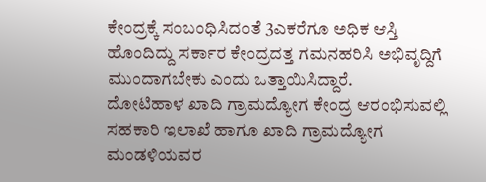ಕೇಂದ್ರಕ್ಕೆ ಸಂಬಂಧಿಸಿದಂತೆ 3ಎಕರೆಗೂ ಅಧಿಕ ಆಸ್ತಿ ಹೊಂದಿದ್ದು ಸರ್ಕಾರ ಕೇಂದ್ರದತ್ತ ಗಮನಹರಿಸಿ ಅಭಿವೃದ್ದಿಗೆ ಮುಂದಾಗಬೇಕು ಎಂದು ಒತ್ತಾಯಿಸಿದ್ದಾರೆ.
ದೋಟಿಹಾಳ ಖಾದಿ ಗ್ರಾಮದ್ಯೋಗ ಕೇಂದ್ರ ಆರಂಭಿಸುವಲ್ಲಿ ಸಹಕಾರಿ ಇಲಾಖೆ ಹಾಗೂ ಖಾದಿ ಗ್ರಾಮದ್ಯೋಗ ಮಂಡಳಿಯವರ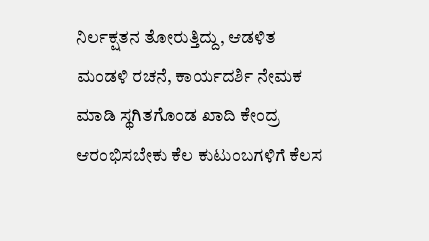ನಿರ್ಲಕ್ಷತನ ತೋರುತ್ತಿದ್ದು, ಆಡಳಿತ ಮಂಡಳಿ ರಚನೆ, ಕಾರ್ಯದರ್ಶಿ ನೇಮಕ ಮಾಡಿ ಸ್ಥಗಿತಗೊಂಡ ಖಾದಿ ಕೇಂದ್ರ ಆರಂಭಿಸಬೇಕು ಕೆಲ ಕುಟುಂಬಗಳಿಗೆ ಕೆಲಸ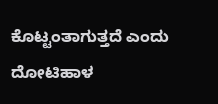ಕೊಟ್ಟಂತಾಗುತ್ತದೆ ಎಂದು ದೋಟಿಹಾಳ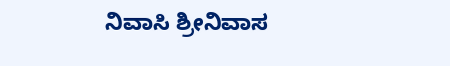ನಿವಾಸಿ ಶ್ರೀನಿವಾಸ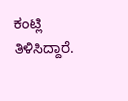ಕಂಟ್ಲಿ ತಿಳಿಸಿದ್ದಾರೆ.